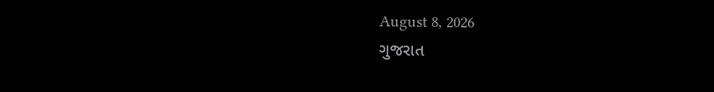August 8, 2026
ગુજરાત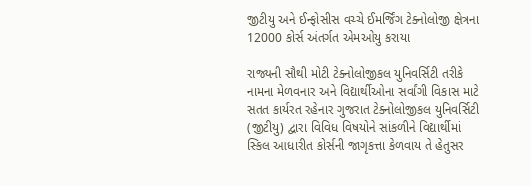જીટીયુ અને ઈન્ફોસીસ વચ્ચે ઈમર્જિંગ ટેક્નોલોજી ક્ષેત્રના 12000 કોર્સ અંતર્ગત એમઓયુ કરાયા

રાજ્યની સૌથી મોટી ટેક્નોલોજીકલ યુનિવર્સિટી તરીકે નામના મેળવનાર અને વિદ્યાર્થીઓના સર્વાંગી વિકાસ માટે સતત કાર્યરત રહેનાર ગુજરાત ટેક્નોલોજીકલ યુનિવર્સિટી (જીટીયુ) દ્વારા વિવિધ વિષયોને સાંકળીને વિદ્યાર્થીમાં સ્કિલ આધારીત કોર્સની જાગૃકત્તા કેળવાય તે હેતુસર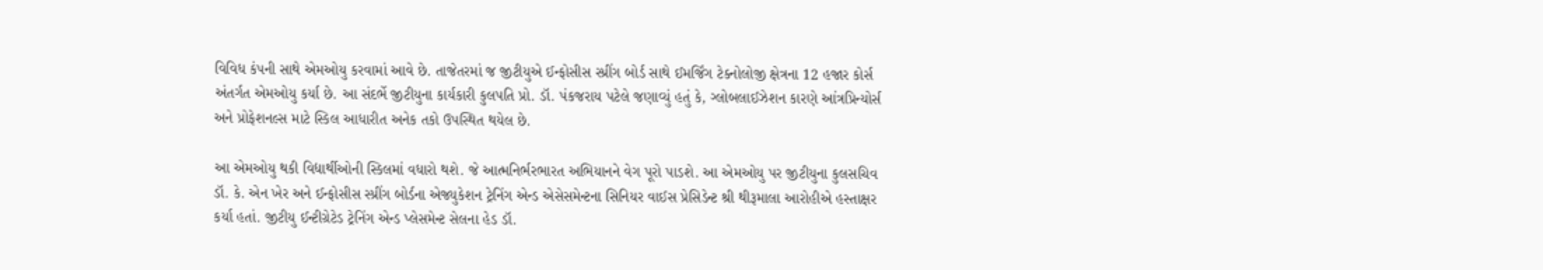વિવિધ કંપની સાથે એમઓયુ કરવામાં આવે છે. તાજેતરમાં જ જીટીયુએ ઈન્ફોસીસ સ્પ્રીંગ બોર્ડ સાથે ઈમર્જિંગ ટેક્નોલોજી ક્ષેત્રના 12 હજાર કોર્સ અંતર્ગત એમઓયુ કર્યા છે. આ સંદર્ભે જીટીયુના કાર્યકારી કુલપતિ પ્રો. ડૉ. પંકજરાય પટેલે જણાવ્યું હતું કે, ગ્લોબલાઈઝેશન કારણે આંત્રપ્રિન્યોર્સ અને પ્રોફેશનલ્સ માટે સ્કિલ આધારીત અનેક તકો ઉપસ્થિત થયેલ છે.

આ એમઓયુ થકી વિદ્યાર્થીઓની સ્કિલમાં વધારો થશે. જે આત્મનિર્ભરભારત અભિયાનને વેગ પૂરો પાડશે. આ એમઓયુ પર જીટીયુના કુલસચિવ ડૉ. કે. એન ખેર અને ઈન્ફોસીસ સ્પ્રીંગ બોર્ડના એજ્યુકેશન ટ્રેનિંગ એન્ડ એસેસમેન્ટના સિનિયર વાઈસ પ્રેસિડેન્ટ શ્રી થીરૂમાલા આરોહીએ હસ્તાક્ષર કર્યા હતાં. જીટીયુ ઈન્ટીગ્રેટેડ ટ્રેનિંગ એન્ડ પ્લેસમેન્ટ સેલના હેડ ડૉ.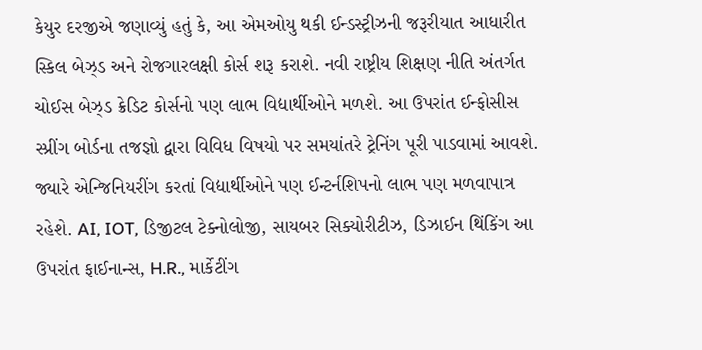કેયુર દરજીએ જણાવ્યું હતું કે, આ એમઓયુ થકી ઈન્ડસ્ટ્રીઝની જરૂરીયાત આધારીત સ્કિલ બેઝ્ડ અને રોજગારલક્ષી કોર્સ શરૂ કરાશે. નવી રાષ્ટ્રીય શિક્ષણ નીતિ અંતર્ગત ચોઈસ બેઝ્ડ ક્રેડિટ કોર્સનો પણ લાભ વિદ્યાર્થીઓને મળશે. આ ઉપરાંત ઈન્ફોસીસ સ્પ્રીંગ બોર્ડના તજજ્ઞો દ્વારા વિવિધ વિષયો પર સમયાંતરે ટ્રેનિંગ પૂરી પાડવામાં આવશે. જ્યારે એન્જિનિયરીંગ કરતાં વિદ્યાર્થીઓને પણ ઈન્ટર્નશિપનો લાભ પણ મળવાપાત્ર રહેશે. AI, IOT, ડિજીટલ ટેક્નોલોજી, સાયબર સિક્યોરીટીઝ, ડિઝાઈન થિંકિંગ આ ઉપરાંત ફાઈનાન્સ, H.R., માર્કેટીંગ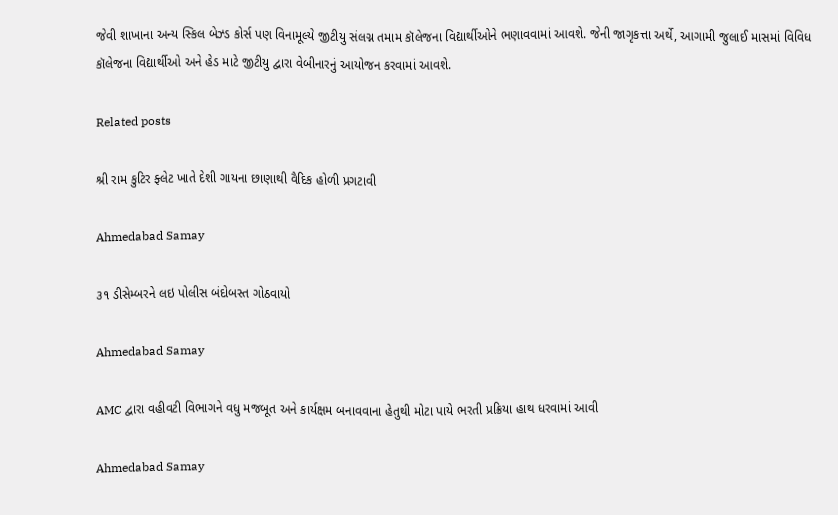જેવી શાખાના અન્ય સ્કિલ બેઝ્ડ કોર્સ પણ વિનામૂલ્યે જીટીયુ સંલગ્ન તમામ કૉલેજના વિદ્યાર્થીઓને ભણાવવામાં આવશે. જેની જાગૃકત્તા અર્થે, આગામી જુલાઈ માસમાં વિવિધ કૉલેજના વિદ્યાર્થીઓ અને હેડ માટે જીટીયુ દ્વારા વેબીનારનું આયોજન કરવામાં આવશે.

Related posts

શ્રી રામ કુટિર ફ્લેટ ખાતે દેશી ગાયના છાણાથી વૈદિક હોળી પ્રગટાવી

Ahmedabad Samay

૩૧ ડીસેમ્બરને લઇ પોલીસ બંદોબસ્ત ગોઠવાયો

Ahmedabad Samay

AMC દ્વારા વહીવટી વિભાગને વધુ મજબૂત અને કાર્યક્ષમ બનાવવાના હેતુથી મોટા પાયે ભરતી પ્રક્રિયા હાથ ધરવામાં આવી

Ahmedabad Samay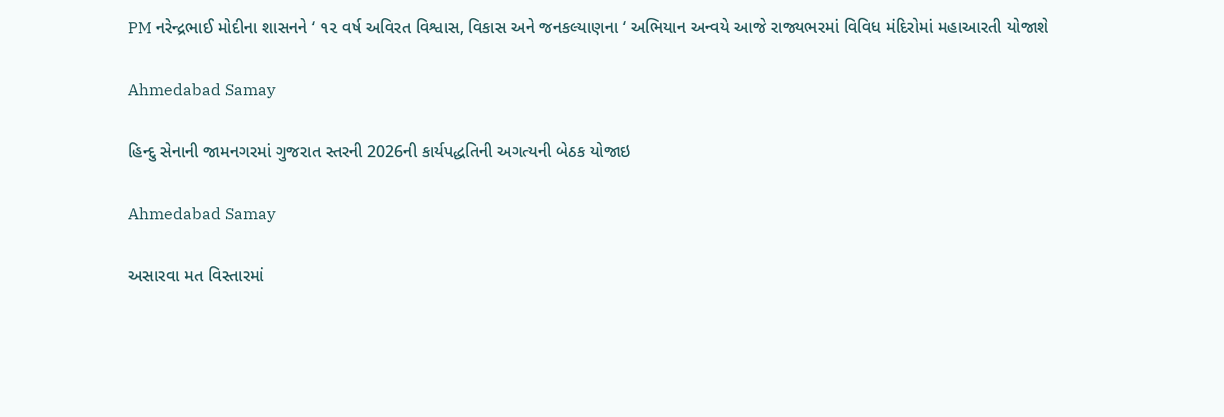PM નરેન્દ્રભાઈ મોદીના શાસનને ‘ ૧૨ વર્ષ અવિરત વિશ્વાસ, વિકાસ અને જનકલ્યાણના ‘ અભિયાન અન્વયે આજે રાજ્યભરમાં વિવિધ મંદિરોમાં મહાઆરતી યોજાશે

Ahmedabad Samay

હિન્દુ સેનાની જામનગરમાં ગુજરાત સ્તરની 2026ની કાર્યપદ્ધતિની અગત્યની બેઠક યોજાઇ

Ahmedabad Samay

અસારવા મત વિસ્તારમાં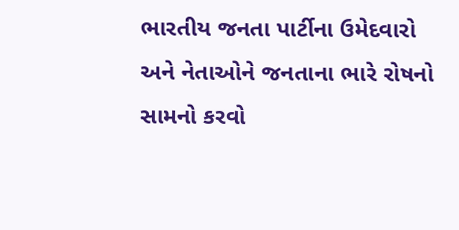ભારતીય જનતા પાર્ટીના ઉમેદવારો અને નેતાઓને જનતાના ભારે રોષનો સામનો કરવો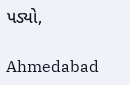પડ્યો,

Ahmedabad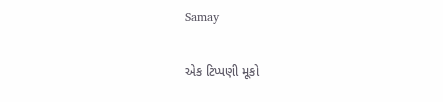Samay

એક ટિપ્પણી મૂકો